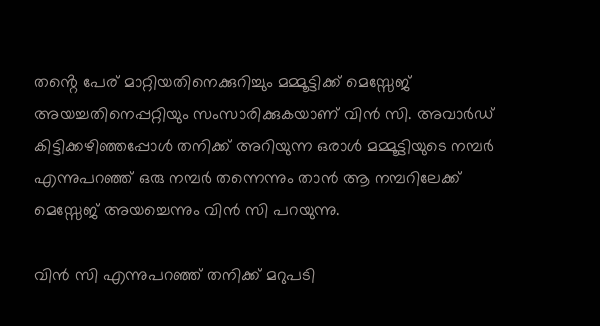തൻ്റെ പേര് മാറ്റിയതിനെക്കുറിച്ചും മമ്മൂട്ടിക്ക് മെസ്സേജ് അയച്ചതിനെപ്പറ്റിയും സംസാരിക്കുകയാണ് വിൻ സി. അവാര്‍ഡ് കിട്ടിക്കഴിഞ്ഞപ്പോൾ തനിക്ക് അറിയുന്ന ഒരാൾ മമ്മൂട്ടിയുടെ നമ്പർ എന്നുപറഞ്ഞ് ഒരു നമ്പർ തന്നെന്നും താൻ ആ നമ്പറിലേക്ക് മെസ്സേജ് അയച്ചെന്നും വിൻ സി പറയുന്നു.

വിന്‍ സി എന്നുപറഞ്ഞ് തനിക്ക് മറുപടി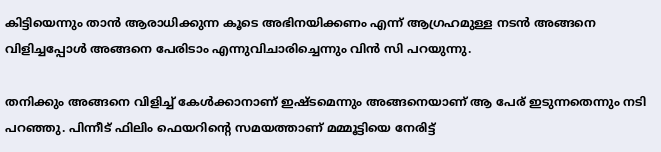കിട്ടിയെന്നും താൻ ആരാധിക്കുന്ന കൂടെ അഭിനയിക്കണം എന്ന് ആഗ്രഹമുള്ള നടന്‍ അങ്ങനെ വിളിച്ചപ്പോൾ അങ്ങനെ പേരിടാം എന്നുവിചാരിച്ചെന്നും വിൻ സി പറയുന്നു.

തനിക്കും അങ്ങനെ വിളിച്ച് കേൾക്കാനാണ് ഇഷ്ടമെന്നും അങ്ങനെയാണ് ആ പേര് ഇടുന്നതെന്നും നടി പറഞ്ഞു. പിന്നീട് ഫിലിം ഫെയറിന്റെ സമയത്താണ് മമ്മൂട്ടിയെ നേരിട്ട്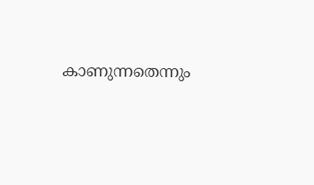കാണുന്നതെന്നും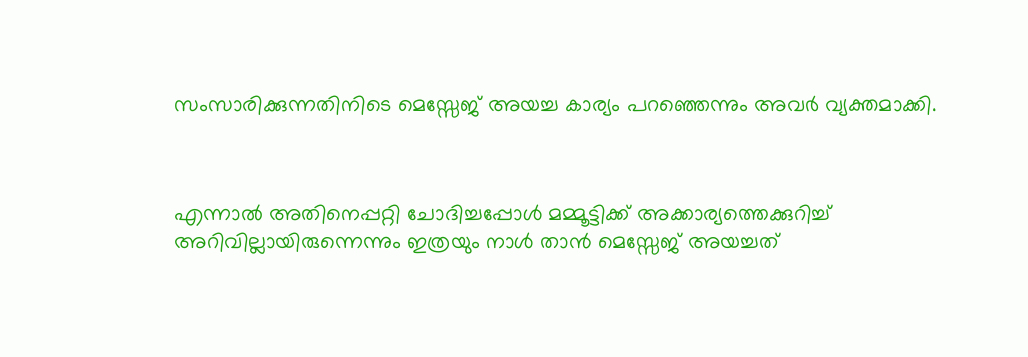സംസാരിക്കുന്നതിനിടെ മെസ്സേജ് അയച്ച കാര്യം പറഞ്ഞെന്നും അവർ വ്യക്തമാക്കി.



എന്നാൽ അതിനെപ്പറ്റി ചോദിച്ചപ്പോൾ മമ്മൂട്ടിക്ക് അക്കാര്യത്തെക്കുറിച്ച് അറിവില്ലായിരുന്നെന്നും ഇത്രയും നാൾ താൻ മെസ്സേജ് അയച്ചത്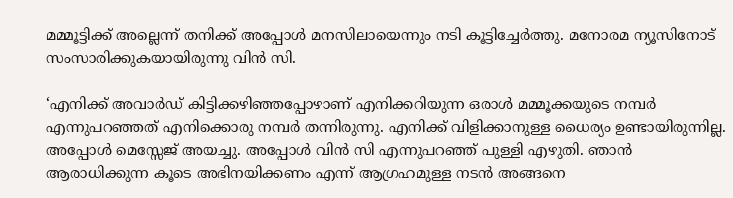മമ്മൂട്ടിക്ക് അല്ലെന്ന് തനിക്ക് അപ്പോൾ മനസിലായെന്നും നടി കൂട്ടിച്ചേർത്തു. മനോരമ ന്യൂസിനോട് സംസാരിക്കുകയായിരുന്നു വിൻ സി.

‘എനിക്ക് അവാര്‍ഡ് കിട്ടിക്കഴിഞ്ഞപ്പോഴാണ് എനിക്കറിയുന്ന ഒരാള്‍ മമ്മൂക്കയുടെ നമ്പര്‍ എന്നുപറഞ്ഞത് എനിക്കൊരു നമ്പര്‍ തന്നിരുന്നു. എനിക്ക് വിളിക്കാനുള്ള ധൈര്യം ഉണ്ടായിരുന്നില്ല. അപ്പോള്‍ മെസ്സേജ് അയച്ചു. അപ്പോള്‍ വിന്‍ സി എന്നുപറഞ്ഞ് പുള്ളി എഴുതി. ഞാന്‍ ആരാധിക്കുന്ന കൂടെ അഭിനയിക്കണം എന്ന് ആഗ്രഹമുള്ള നടന്‍ അങ്ങനെ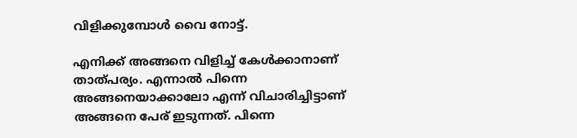വിളിക്കുമ്പോള്‍ വൈ നോട്ട്.

എനിക്ക് അങ്ങനെ വിളിച്ച് കേള്‍ക്കാനാണ് താത്പര്യം. എന്നാല്‍ പിന്നെ അങ്ങനെയാക്കാലോ എന്ന് വിചാരിച്ചിട്ടാണ് അങ്ങനെ പേര് ഇടുന്നത്. പിന്നെ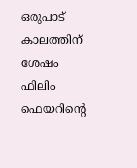ഒരുപാട് കാലത്തിന് ശേഷം ഫിലിം ഫെയറിന്റെ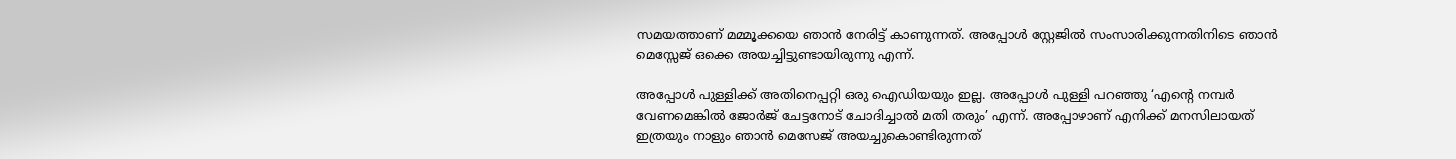സമയത്താണ് മമ്മൂക്കയെ ഞാന്‍ നേരിട്ട് കാണുന്നത്. അപ്പോള്‍ സ്റ്റേജില്‍ സംസാരിക്കുന്നതിനിടെ ഞാന്‍ മെസ്സേജ് ഒക്കെ അയച്ചിട്ടുണ്ടായിരുന്നു എന്ന്.

അപ്പോള്‍ പുള്ളിക്ക് അതിനെപ്പറ്റി ഒരു ഐഡിയയും ഇല്ല. അപ്പോള്‍ പുള്ളി പറഞ്ഞു ‘എന്റെ നമ്പര്‍ വേണമെങ്കില്‍ ജോര്‍ജ് ചേട്ടനോട് ചോദിച്ചാല്‍ മതി തരും’ എന്ന്. അപ്പോഴാണ് എനിക്ക് മനസിലായത് ഇത്രയും നാളും ഞാന്‍ മെസേജ് അയച്ചുകൊണ്ടിരുന്നത്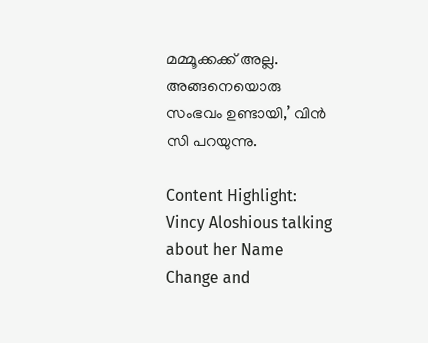മമ്മൂക്കക്ക് അല്ല. അങ്ങനെയൊരു സംഭവം ഉണ്ടായി,’ വിൻ സി പറയുന്നു.

Content Highlight: Vincy Aloshious talking about her Name Change and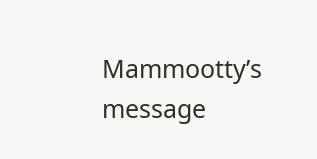Mammootty’s message